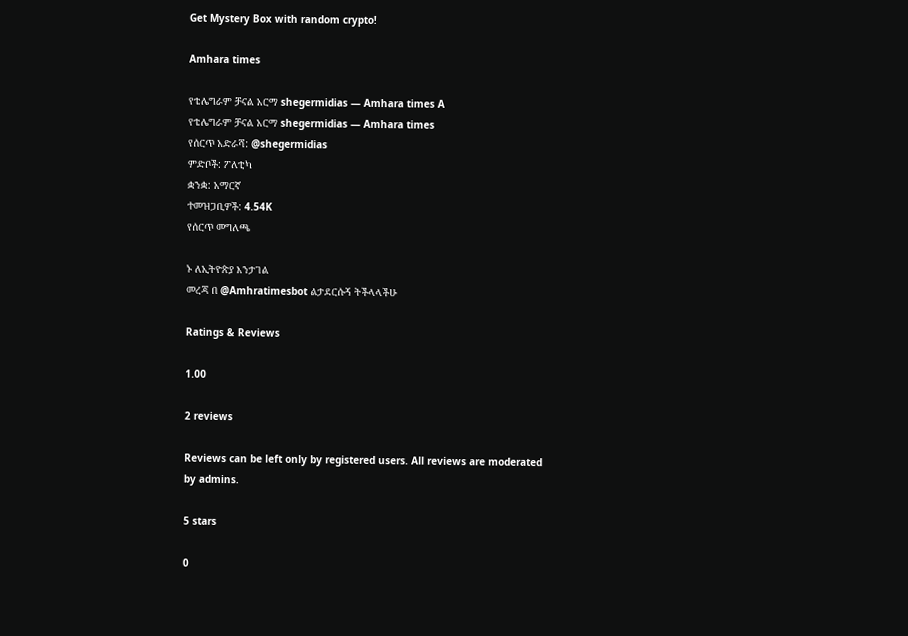Get Mystery Box with random crypto!

Amhara times

የቴሌግራም ቻናል አርማ shegermidias — Amhara times A
የቴሌግራም ቻናል አርማ shegermidias — Amhara times
የሰርጥ አድራሻ: @shegermidias
ምድቦች: ፖለቲካ
ቋንቋ: አማርኛ
ተመዝጋቢዎች: 4.54K
የሰርጥ መግለጫ

ኑ ለኢትዮጵያ እንታገል
መረጃ በ @Amhratimesbot ልታደርሱኝ ትችላላችሁ

Ratings & Reviews

1.00

2 reviews

Reviews can be left only by registered users. All reviews are moderated by admins.

5 stars

0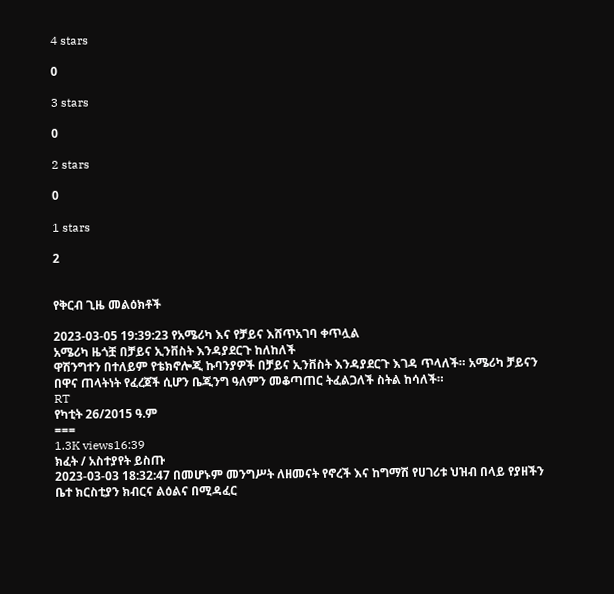4 stars

0

3 stars

0

2 stars

0

1 stars

2


የቅርብ ጊዜ መልዕክቶች

2023-03-05 19:39:23 የአሜሪካ እና የቻይና እሸጥአገባ ቀጥሏል
አሜሪካ ዜጎቿ በቻይና ኢንቨስት እንዳያደርጉ ከለከለች
ዋሽንግተን በተለይም የቴክኖሎጂ ኩባንያዎች በቻይና ኢንቨስት እንዳያደርጉ እገዳ ጥላለች። አሜሪካ ቻይናን በዋና ጠላትነት የፈረጀች ሲሆን ቤጂንግ ዓለምን መቆጣጠር ትፈልጋለች ስትል ከሳለች።
RT
የካቲት 26/2015 ዓ.ም
===
1.3K views16:39
ክፈት / አስተያየት ይስጡ
2023-03-03 18:32:47 በመሆኑም መንግሥት ለዘመናት የኖረች እና ከግማሽ የሀገሪቱ ህዝብ በላይ የያዘችን ቤተ ክርስቲያን ክብርና ልዕልና በሚዳፈር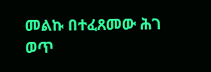መልኩ በተፈጸመው ሕገ ወጥ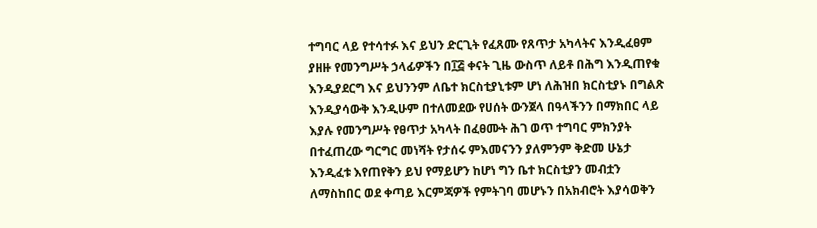ተግባር ላይ የተሳተፉ እና ይህን ድርጊት የፈጸሙ የጸጥታ አካላትና እንዲፈፀም ያዘዙ የመንግሥት ኃላፊዎችን በ፲፭ ቀናት ጊዜ ውስጥ ለይቶ በሕግ እንዲጠየቁ እንዲያደርግ እና ይህንንም ለቤተ ክርስቲያኒቱም ሆነ ለሕዝበ ክርስቲያኑ በግልጽ እንዲያሳውቅ እንዲሁም በተለመደው የሀሰት ውንጀላ በዓላችንን በማክበር ላይ እያሉ የመንግሥት የፀጥታ አካላት በፈፀሙት ሕገ ወጥ ተግባር ምክንያት በተፈጠረው ግርግር መነሻት የታሰሩ ምእመናንን ያለምንም ቅድመ ሁኔታ እንዲፈቱ እየጠየቅን ይህ የማይሆን ከሆነ ግን ቤተ ክርስቲያን መብቷን ለማስከበር ወደ ቀጣይ እርምጃዎች የምትገባ መሆኑን በአክብሮት እያሳወቅን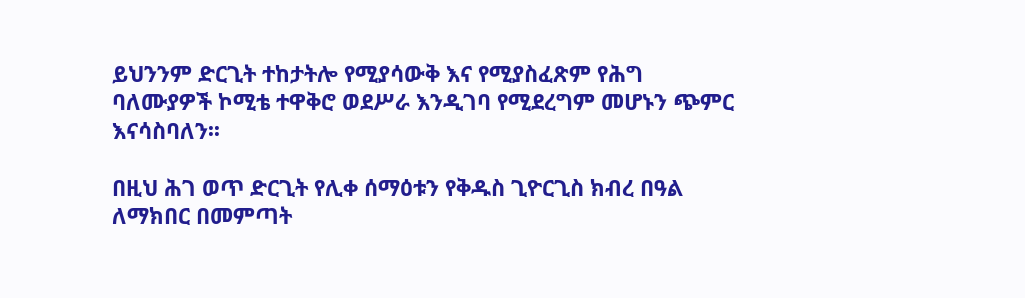ይህንንም ድርጊት ተከታትሎ የሚያሳውቅ እና የሚያስፈጽም የሕግ ባለሙያዎች ኮሚቴ ተዋቅሮ ወደሥራ እንዲገባ የሚደረግም መሆኑን ጭምር እናሳስባለን፡፡

በዚህ ሕገ ወጥ ድርጊት የሊቀ ሰማዕቱን የቅዱስ ጊዮርጊስ ክብረ በዓል ለማክበር በመምጣት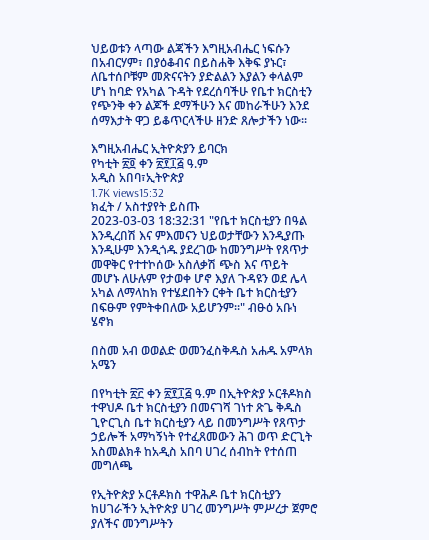ህይወቱን ላጣው ልጃችን እግዚአብሔር ነፍሱን በአብርሃም፣ በያዕቆብና በይስሐቅ እቅፍ ያኑር፣ ለቤተሰቦቹም መጽናናትን ያድልልን እያልን ቀላልም ሆነ ከባድ የአካል ጉዳት የደረሰባችሁ የቤተ ክርስቲን የጭንቅ ቀን ልጆች ደማችሁን እና መከራችሁን እንደ ሰማእታት ዋጋ ይቆጥርላችሁ ዘንድ ጸሎታችን ነው፡፡

እግዚአብሔር ኢትዮጵያን ይባርክ
የካቲት ፳፬ ቀን ፳፻፲፭ ዓ.ም
አዲስ አበባ፣ኢትዮጵያ
1.7K views15:32
ክፈት / አስተያየት ይስጡ
2023-03-03 18:32:31 "የቤተ ክርስቲያን በዓል እንዲረበሽ እና ምእመናን ህይወታቸውን እንዲያጡ እንዲሁም እንዲጎዱ ያደረገው ከመንግሥት የጸጥታ መዋቅር የተተኮሰው አስለቃሽ ጭስ እና ጥይት መሆኑ ለሁሉም የታወቀ ሆኖ እያለ ጉዳዩን ወደ ሌላ አካል ለማላከክ የተሄደበትን ርቀት ቤተ ክርስቲያን በፍፁም የምትቀበለው አይሆንም፡፡" ብፁዕ አቡነ ሄኖክ

በስመ አብ ወወልድ ወመንፈስቅዱስ አሐዱ አምላክ አሜን

በየካቲት ፳፫ ቀን ፳፻፲፭ ዓ.ም በኢትዮጵያ ኦርቶዶክስ ተዋህዶ ቤተ ክርስቲያን በመናገሻ ገነተ ጽጌ ቅዱስ ጊዮርጊስ ቤተ ክርስቲያን ላይ በመንግሥት የጸጥታ ኃይሎች አማካኝነት የተፈጸመውን ሕገ ወጥ ድርጊት አስመልክቶ ከአዲስ አበባ ሀገረ ሰብከት የተሰጠ መግለጫ

የኢትዮጵያ ኦርቶዶክስ ተዋሕዶ ቤተ ክርስቲያን ከሀገራችን ኢትዮጵያ ሀገረ መንግሥት ምሥረታ ጀምሮ ያለችና መንግሥትን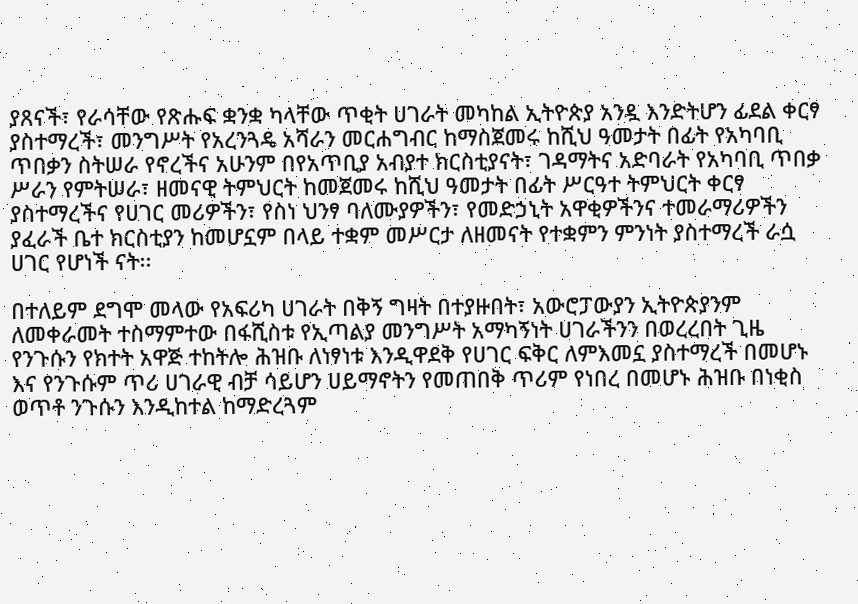ያጸናች፣ የራሳቸው የጽሑፍ ቋንቋ ካላቸው ጥቂት ሀገራት መካከል ኢትዮጵያ አንዷ እንድትሆን ፊደል ቀርፃ ያስተማረች፣ መንግሥት የአረንጓዴ አሻራን መርሐግብር ከማስጀመሩ ከሺህ ዓመታት በፊት የአካባቢ ጥበቃን ስትሠራ የኖረችና አሁንም በየአጥቢያ አብያተ ክርስቲያናት፣ ገዳማትና አድባራት የአካባቢ ጥበቃ ሥራን የምትሠራ፣ ዘመናዊ ትምህርት ከመጀመሩ ከሺህ ዓመታት በፊት ሥርዓተ ትምህርት ቀርፃ ያስተማረችና የሀገር መሪዎችን፣ የስነ ህንፃ ባለሙያዎችን፣ የመድኃኒት አዋቂዎችንና ተመራማሪዎችን ያፈራች ቤተ ክርስቲያን ከመሆኗም በላይ ተቋም መሥርታ ለዘመናት የተቋምን ምንነት ያስተማረች ራሷ ሀገር የሆነች ናት፡፡

በተለይም ደግሞ መላው የአፍሪካ ሀገራት በቅኝ ግዛት በተያዙበት፣ አውሮፓውያን ኢትዮጵያንም ለመቀራመት ተስማምተው በፋሺስቱ የኢጣልያ መንግሥት አማካኝነት ሀገራችንን በወረረበት ጊዜ የንጉሱን የክተት አዋጅ ተከትሎ ሕዝቡ ለነፃነቱ እንዲዋደቅ የሀገር ፍቅር ለምእመኗ ያስተማረች በመሆኑ እና የንጉሱም ጥሪ ሀገራዊ ብቻ ሳይሆን ሀይማኖትን የመጠበቅ ጥሪም የነበረ በመሆኑ ሕዝቡ በነቂስ ወጥቶ ንጉሱን እንዲከተል ከማድረጓም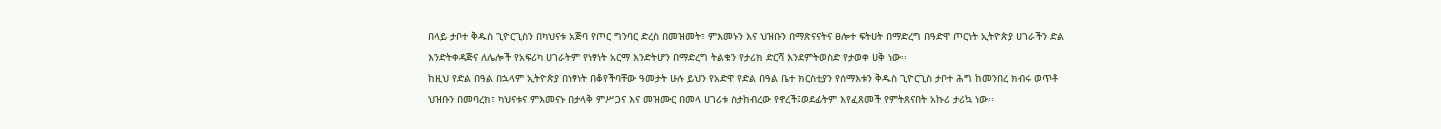በላይ ታቦተ ቅዱስ ጊዮርጊስን በካህናቱ አጅባ የጦር ግንባር ድረስ በመዝመት፣ ምእመኑን እና ህዝቡን በማጽናናትና ፀሎተ ፍትሀት በማድረግ በዓድዋ ጦርነት ኢትዮጵያ ሀገራችን ድል እንድትቀዳጅና ለሌሎች የአፍሪካ ሀገራትም የነፃነት አርማ እንድትሆን በማድረግ ትልቁን የታሪክ ድርሻ እንደምትወስድ የታወቀ ሀቅ ነው፡፡
ከዚህ የድል በዓል በኋላም ኢትዮጵያ በነፃነት በቆየችባቸው ዓመታት ሁሉ ይህን የአድዋ የድል በዓል ቤተ ክርስቲያን የሰማእቱን ቅዱስ ጊዮርጊስ ታቦተ ሕግ ከመንበረ ክብሩ ወጥቶ ህዝቡን በመባረክ፣ ካህናቱና ምእመናኑ በታላቅ ምሥጋና እና መዝሙር በመላ ሀገሪቱ ስታከብረው የኖረች፤ወደፊትም እየፈጸመች የምትጸናበት አኩሪ ታሪኳ ነው፡፡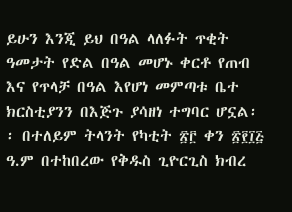ይሁን እንጂ ይህ በዓል ላለፉት ጥቂት ዓመታት የድል በዓል መሆኑ ቀርቶ የጠብ እና የጥላቻ በዓል እየሆነ መምጣቱ ቤተ ክርስቲያንን በእጅጉ ያሳዘነ ተግባር ሆኗል፡፡ በተለይም ትላንት የካቲት ፳፫ ቀን ፳፻፲፭ ዓ.ም በተከበረው የቅዱስ ጊዮርጊስ ክብረ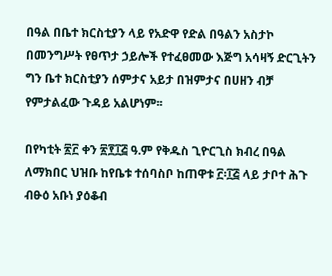በዓል በቤተ ክርስቲያን ላይ የአድዋ የድል በዓልን አስታኮ በመንግሥት የፀጥታ ኃይሎች የተፈፀመው እጅግ አሳዛኝ ድርጊትን ግን ቤተ ክርስቲያን ሰምታና አይታ በዝምታና በሀዘን ብቻ የምታልፈው ጉዳይ አልሆነም፡፡

በየካቲት ፳፫ ቀን ፳፻፲፭ ዓ.ም የቅዱስ ጊዮርጊስ ክብረ በዓል ለማክበር ህዝቡ ከየቤቱ ተሰባስቦ ከጠዋቱ ፫፡፲፭ ላይ ታቦተ ሕጉ ብፁዕ አቡነ ያዕቆብ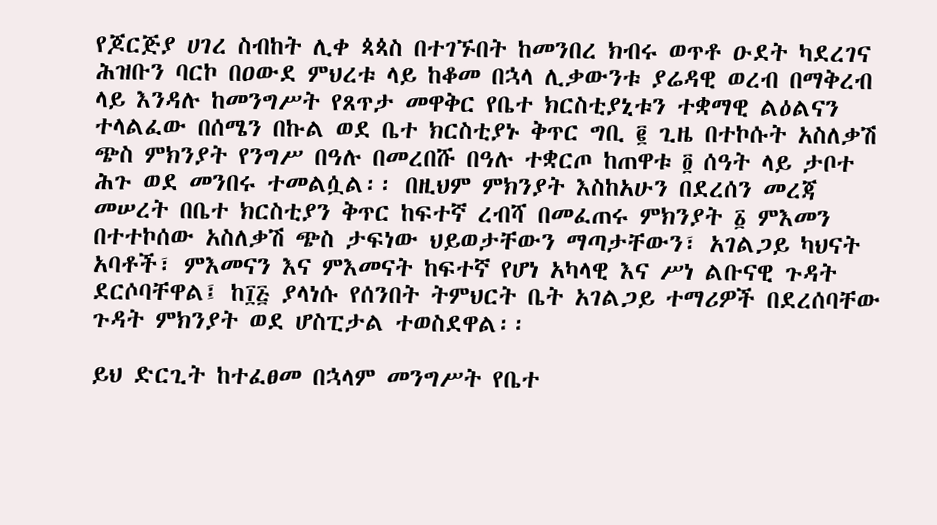የጆርጅያ ሀገረ ስብከት ሊቀ ጳጳስ በተገኙበት ከመንበረ ክብሩ ወጥቶ ዑደት ካደረገና ሕዝቡን ባርኮ በዐውደ ምህረቱ ላይ ከቆመ በኋላ ሊቃውንቱ ያሬዳዊ ወረብ በማቅረብ ላይ እንዳሉ ከመንግሥት የጸጥታ መዋቅር የቤተ ክርስቲያኒቱን ተቋማዊ ልዕልናን ተላልፈው በሰሜን በኩል ወደ ቤተ ክርስቲያኑ ቅጥር ግቢ ፪ ጊዜ በተኮሱት አስለቃሽ ጭስ ምክንያት የንግሥ በዓሉ በመረበሹ በዓሉ ተቋርጦ ከጠዋቱ ፬ ሰዓት ላይ ታቦተ ሕጉ ወደ መንበሩ ተመልሷል፡፡ በዚህም ምክንያት እስከአሁን በደረሰን መረጃ መሠረት በቤተ ክርስቲያን ቅጥር ከፍተኛ ረብሻ በመፈጠሩ ምክንያት ፩ ምእመን በተተኮሰው አስለቃሽ ጭስ ታፍነው ህይወታቸውን ማጣታቸውን፣ አገልጋይ ካህናት አባቶች፣ ምእመናን እና ምእመናት ከፍተኛ የሆነ አካላዊ እና ሥነ ልቡናዊ ጉዳት ደርሶባቸዋል፤ ከ፲፭ ያላነሱ የሰንበት ትምህርት ቤት አገልጋይ ተማሪዎች በደረሰባቸው ጉዳት ምክንያት ወደ ሆስፒታል ተወስደዋል፡፡

ይህ ድርጊት ከተፈፀመ በኋላም መንግሥት የቤተ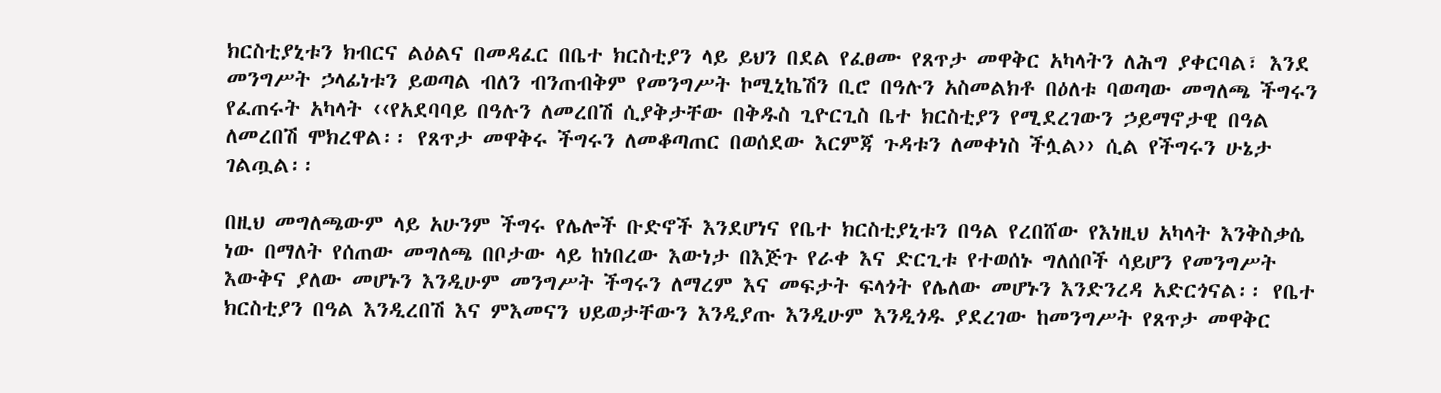ክርስቲያኒቱን ክብርና ልዕልና በመዳፈር በቤተ ክርስቲያን ላይ ይህን በደል የፈፀሙ የጸጥታ መዋቅር አካላትን ለሕግ ያቀርባል፣ እንደ መንግሥት ኃላፊነቱን ይወጣል ብለን ብንጠብቅም የመንግሥት ኮሚኒኬሽን ቢሮ በዓሉን አስመልክቶ በዕለቱ ባወጣው መግለጫ ችግሩን የፈጠሩት አካላት ‹‹የአደባባይ በዓሉን ለመረበሽ ሲያቅታቸው በቅዱስ ጊዮርጊስ ቤተ ክርስቲያን የሚደረገውን ኃይማኖታዊ በዓል ለመረበሽ ሞክረዋል፡፡ የጸጥታ መዋቅሩ ችግሩን ለመቆጣጠር በወሰደው እርምጃ ጉዳቱን ለመቀነስ ችሏል›› ሲል የችግሩን ሁኔታ ገልጧል፡፡

በዚህ መግለጫውም ላይ አሁንም ችግሩ የሌሎች ቡድኖች እንደሆነና የቤተ ክርስቲያኒቱን በዓል የረበሸው የእነዚህ አካላት እንቅስቃሴ ነው በማለት የሰጠው መግለጫ በቦታው ላይ ከነበረው እውነታ በእጅጉ የራቀ እና ድርጊቱ የተወሰኑ ግለሰቦች ሳይሆን የመንግሥት እውቅና ያለው መሆኑን እንዲሁም መንግሥት ችግሩን ለማረም እና መፍታት ፍላጎት የሌለው መሆኑን እንድንረዳ አድርጎናል፡፡ የቤተ ክርስቲያን በዓል እንዲረበሽ እና ምእመናን ህይወታቸውን እንዲያጡ እንዲሁም እንዲጎዱ ያደረገው ከመንግሥት የጸጥታ መዋቅር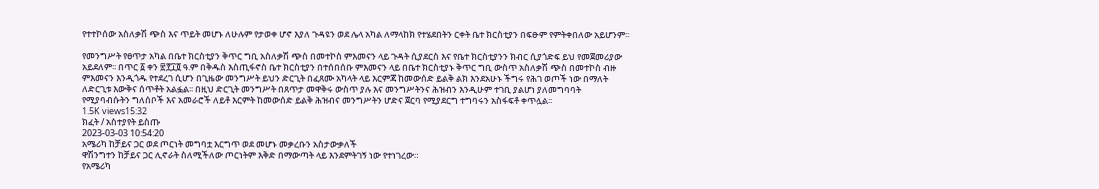የተተኮሰው አስለቃሽ ጭስ እና ጥይት መሆኑ ለሁሉም የታወቀ ሆኖ እያለ ጉዳዩን ወደ ሌላ አካል ለማላከክ የተሄደበትን ርቀት ቤተ ክርስቲያን በፍፁም የምትቀበለው አይሆንም፡፡

የመንግሥት የፀጥታ አካል በቤተ ክርስቲያን ቅጥር ግቢ አስለቃሽ ጭስ በመተኮስ ምእመናን ላይ ጉዳት ሲያደርስ እና የቤተ ክርስቲያንን ክብር ሲያጎድፍ ይህ የመጀመሪያው አይደለም፡፡ በጥር ፩ ቀን ፳፻፲፬ ዓ.ም በቅዱስ እስጢፋኖስ ቤተ ክርስቲያን በተሰበሰቡ ምእመናን ላይ በቤተ ክርስቲያኑ ቅጥር ግቢ ውስጥ አስለቃሽ ጭስ በመተኮስ ብዙ ምእመናን እንዲጎዱ የተደረገ ሲሆን በጊዜው መንግሥት ይህን ድርጊት በፈጸሙ አካላት ላይ እርምጃ ከመውሰድ ይልቅ ልክ እንደአሁኑ ችግሩ የሕገ ወጦች ነው በማለት ለድርጊቱ እውቅና ሰጥቶት አልፏል፡፡ በዚህ ድርጊት መንግሥት በጸጥታ መዋቅሩ ውስጥ ያሉ እና መንግሥትንና ሕዝብን እንዲሁም ተገቢ ያልሆነ ያለመግባባት የሚያባብሱትን ግለሰቦች እና አመራሮች ለይቶ እርምት ከመውሰድ ይልቅ ሕዝብና መንግሥትን ሆድና ጀርባ የሚያደርግ ተግባሩን አስፋፍቶ ቀጥሏል፡፡
1.5K views15:32
ክፈት / አስተያየት ይስጡ
2023-03-03 10:54:20
አሜሪካ ከቻይና ጋር ወደ ጦርነት መግባቷ እርግጥ ወደ መሆኑ መቃረቡን አስታውቃለች
ዋሽንግተን ከቻይና ጋር ሊኖራት ስለሚችለው ጦርነትም እቅድ በማውጣት ላይ እንደምትገኝ ነው የተነገረው።
የአሜሪካ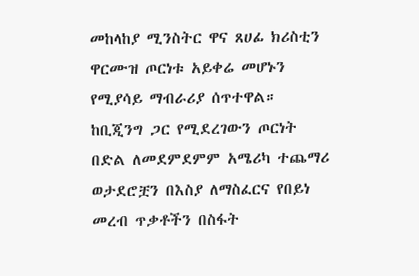መከላከያ ሚንስትር ዋና ጸሀፊ ክሪስቲን ዋርሙዝ ጦርነቱ አይቀሬ መሆኑን የሚያሳይ ማብራሪያ ሰጥተዋል።
ከቢጂንግ ጋር የሚደረገውን ጦርነት በድል ለመደምደምም አሜሪካ ተጨማሪ ወታደሮቿን በእስያ ለማስፈርና የበይነ መረብ ጥቃቶችን በስፋት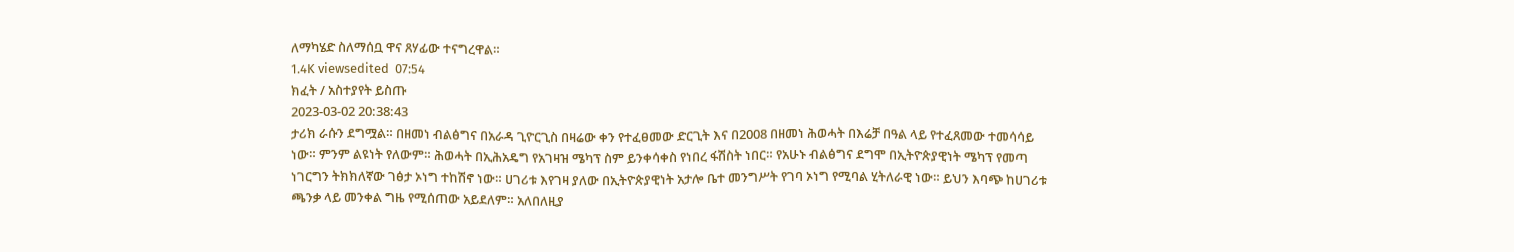ለማካሄድ ስለማሰቧ ዋና ጸሃፊው ተናግረዋል።
1.4K viewsedited  07:54
ክፈት / አስተያየት ይስጡ
2023-03-02 20:38:43
ታሪክ ራሱን ደግሟል። በዘመነ ብልፅግና በአራዳ ጊዮርጊስ በዛሬው ቀን የተፈፀመው ድርጊት እና በ2008 በዘመነ ሕወሓት በእሬቻ በዓል ላይ የተፈጸመው ተመሳሳይ ነው። ምንም ልዩነት የለውም። ሕወሓት በኢሕአዴግ የአገዛዝ ሜካፕ ስም ይንቀሳቀስ የነበረ ፋሽስት ነበር። የአሁኑ ብልፅግና ደግሞ በኢትዮጵያዊነት ሜካፕ የመጣ ነገርግን ትክክለኛው ገፅታ ኦነግ ተከሽኖ ነው። ሀገሪቱ እየገዛ ያለው በኢትዮጵያዊነት አታሎ ቤተ መንግሥት የገባ ኦነግ የሚባል ሂትለራዊ ነው። ይህን እባጭ ከሀገሪቱ ጫንቃ ላይ መንቀል ግዜ የሚሰጠው አይደለም። አለበለዚያ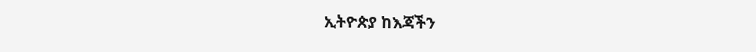ኢትዮጵያ ከእጃችን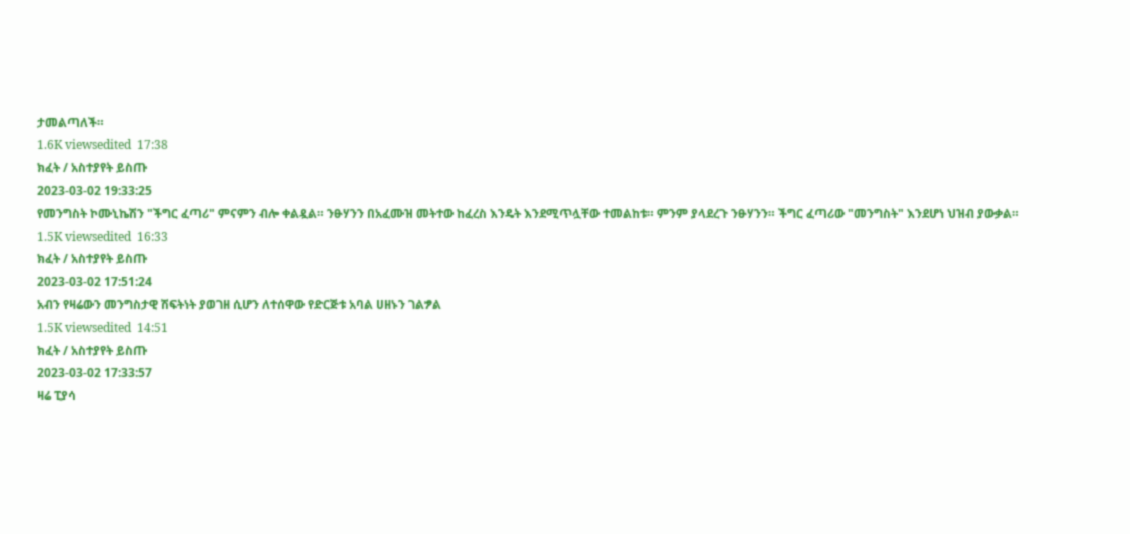ታመልጣለች።
1.6K viewsedited  17:38
ክፈት / አስተያየት ይስጡ
2023-03-02 19:33:25
የመንግስት ኮሙኒኬሽን "ችግር ፈጣሪ" ምናምን ብሎ ቀልዷል። ንፁሃንን በአፈሙዝ መትተው ከፈረስ እንዴት እንደሚጥሏቸው ተመልከቱ። ምንም ያላደረጉ ንፁሃንን። ችግር ፈጣሪው "መንግስት" እንደሆነ ህዝብ ያውቃል።
1.5K viewsedited  16:33
ክፈት / አስተያየት ይስጡ
2023-03-02 17:51:24
አብን የዛሬውን መንግስታዊ ሽፍትነት ያወገዘ ሲሆን ለተሰዋው የድርጅቱ አባል ሀዘኑን ገልፇል
1.5K viewsedited  14:51
ክፈት / አስተያየት ይስጡ
2023-03-02 17:33:57
ዛሬ ፒያሳ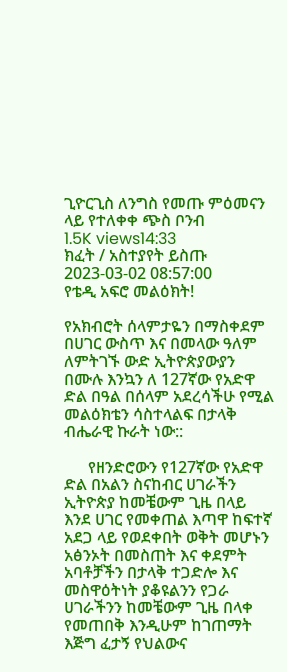ጊዮርጊስ ለንግስ የመጡ ምዕመናን ላይ የተለቀቀ ጭስ ቦንብ
1.5K views14:33
ክፈት / አስተያየት ይስጡ
2023-03-02 08:57:00
የቴዲ አፍሮ መልዕክት!

የአክብሮት ሰላምታዬን በማስቀደም በሀገር ውስጥ እና በመላው ዓለም ለምትገኙ ውድ ኢትዮጵያውያን በሙሉ እንኳን ለ 127ኛው የአድዋ ድል በዓል በሰላም አደረሳችሁ የሚል መልዕክቴን ሳስተላልፍ በታላቅ ብሔራዊ ኩራት ነው::

      የዘንድሮውን የ127ኛው የአድዋ ድል በአልን ስናከብር ሀገራችን ኢትዮጵያ ከመቼውም ጊዜ በላይ እንደ ሀገር የመቀጠል እጣዋ ከፍተኛ አደጋ ላይ የወደቀበት ወቅት መሆኑን አፅንኦት በመስጠት እና ቀደምት አባቶቻችን በታላቅ ተጋድሎ እና መስዋዕትነት ያቆዩልንን የጋራ ሀገራችንን ከመቼውም ጊዜ በላቀ የመጠበቅ እንዲሁም ከገጠማት እጅግ ፈታኝ የህልውና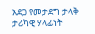አደጋ የመታደግ ታላቅ ታሪካዊ ሃላፊነት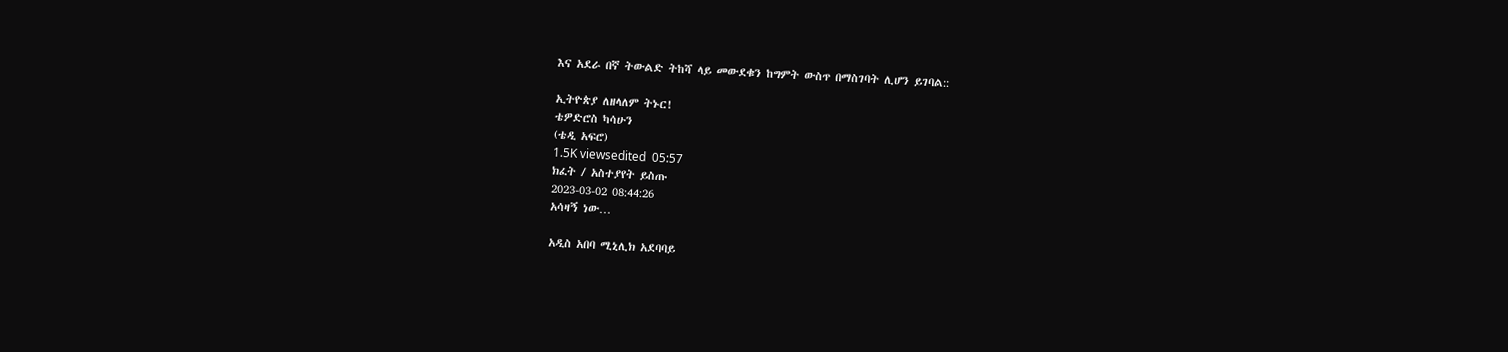እና አደራ በኛ ትውልድ ትከሻ ላይ መውደቁን ከግምት ውስጥ በማስገባት ሊሆን ይገባል::

ኢትዮጵያ ለዘላለም ትኑር!
ቴዎድሮስ ካሳሁን
(ቴዲ አፍሮ)
1.5K viewsedited  05:57
ክፈት / አስተያየት ይስጡ
2023-03-02 08:44:26
አሳዛኝ ነው…

አዲስ አበባ ሚኒሊክ አደባባይ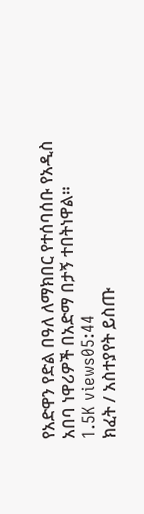የአድዋን የድል በዓለ ለማክበር የተሰባሰቡ የአዲስ አበባ ነዋሪዎች በአድማ በታኝ ተበትነዋል።
1.5K views05:44
ክፈት / አስተያየት ይስጡ